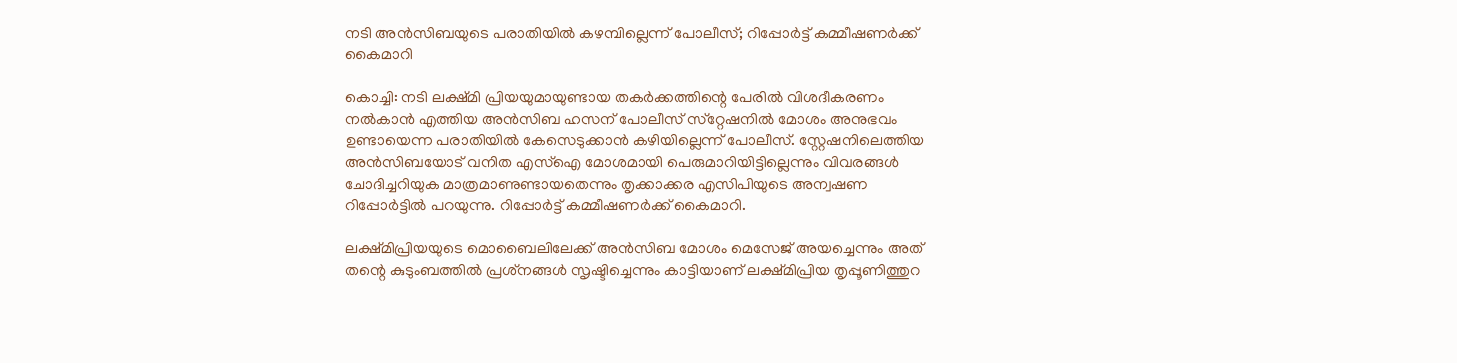നടി അന്‍സിബയുടെ പരാതിയില്‍ കഴമ്പില്ലെന്ന് പോലീസ്; റിപ്പോര്‍ട്ട് കമ്മീഷണര്‍ക്ക് കൈമാറി

കൊച്ചി: നടി ലക്ഷ്മി പ്രിയയുമായുണ്ടായ തകര്‍ക്കത്തിന്റെ പേരില്‍ വിശദീകരണം നല്‍കാന്‍ എത്തിയ അന്‍സിബ ഹസന് പോലീസ് സ്‌റ്റേഷനില്‍ മോശം അനുഭവം ഉണ്ടായെന്ന പരാതിയില്‍ കേസെടുക്കാന്‍ കഴിയില്ലെന്ന് പോലീസ്. സ്റ്റേഷനിലെത്തിയ അന്‍സിബയോട് വനിത എസ്‌ഐ മോശമായി പെരുമാറിയിട്ടില്ലെന്നും വിവരങ്ങള്‍ ചോദിച്ചറിയുക മാത്രമാണുണ്ടായതെന്നും തൃക്കാക്കര എസിപിയുടെ അന്വഷണ റിപ്പോര്‍ട്ടില്‍ പറയുന്നു. റിപ്പോര്‍ട്ട് കമ്മീഷണര്‍ക്ക് കൈമാറി.

ലക്ഷ്മിപ്രിയയുടെ മൊബൈലിലേക്ക് അന്‍സിബ മോശം മെസേജ് അയച്ചെന്നും അത് തന്റെ കുടുംബത്തില്‍ പ്രശ്‌നങ്ങള്‍ സൃഷ്ടിച്ചെന്നും കാട്ടിയാണ് ലക്ഷ്മിപ്രിയ തൃപ്പൂണിത്തുറ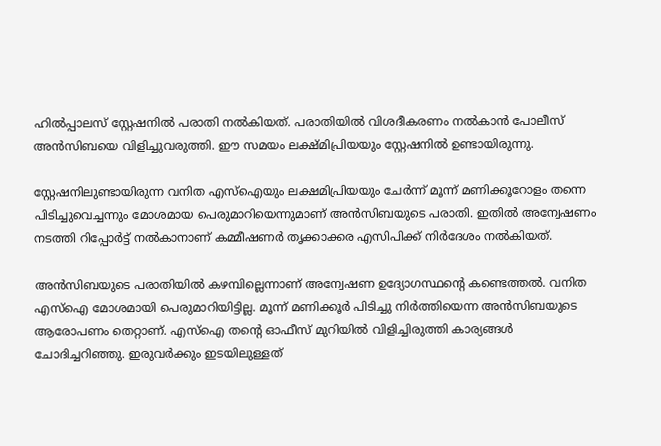ഹില്‍പ്പാലസ് സ്റ്റേഷനില്‍ പരാതി നല്‍കിയത്. പരാതിയില്‍ വിശദീകരണം നല്‍കാന്‍ പോലീസ് അന്‍സിബയെ വിളിച്ചുവരുത്തി. ഈ സമയം ലക്ഷ്മിപ്രിയയും സ്റ്റേഷനില്‍ ഉണ്ടായിരുന്നു.

സ്റ്റേഷനിലുണ്ടായിരുന്ന വനിത എസ്‌ഐയും ലക്ഷമിപ്രിയയും ചേര്‍ന്ന് മൂന്ന് മണിക്കൂറോളം തന്നെ പിടിച്ചുവെച്ചന്നും മോശമായ പെരുമാറിയെന്നുമാണ് അന്‍സിബയുടെ പരാതി. ഇതില്‍ അന്വേഷണം നടത്തി റിപ്പോര്‍ട്ട് നല്‍കാനാണ് കമ്മീഷണര്‍ തൃക്കാക്കര എസിപിക്ക് നിര്‍ദേശം നല്‍കിയത്.

അന്‍സിബയുടെ പരാതിയില്‍ കഴമ്പില്ലെന്നാണ് അന്വേഷണ ഉദ്യോഗസ്ഥന്റെ കണ്ടെത്തല്‍. വനിത എസ്‌ഐ മോശമായി പെരുമാറിയിട്ടില്ല. മൂന്ന് മണിക്കൂര്‍ പിടിച്ചു നിര്‍ത്തിയെന്ന അന്‍സിബയുടെ ആരോപണം തെറ്റാണ്. എസ്‌ഐ തന്റെ ഓഫീസ് മുറിയില്‍ വിളിച്ചിരുത്തി കാര്യങ്ങള്‍ ചോദിച്ചറിഞ്ഞു. ഇരുവര്‍ക്കും ഇടയിലുള്ളത്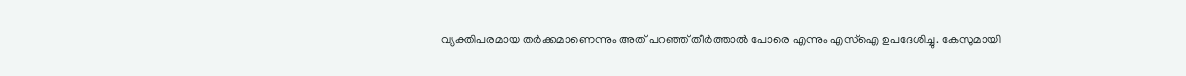വ്യക്തിപരമായ തര്‍ക്കമാണെന്നും അത് പറഞ്ഞ് തീര്‍ത്താല്‍ പോരെ എന്നും എസ്‌ഐ ഉപദേശിച്ചു. കേസുമായി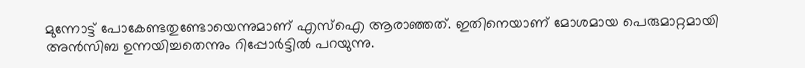മുന്നോട്ട് പോകേണ്ടതുണ്ടോയെന്നുമാണ് എസ്‌ഐ ആരാഞ്ഞത്. ഇതിനെയാണ് മോശമായ പെരുമാറ്റമായി അന്‍സിബ ഉന്നയിച്ചതെന്നും റിപ്പോര്‍ട്ടില്‍ പറയുന്നു.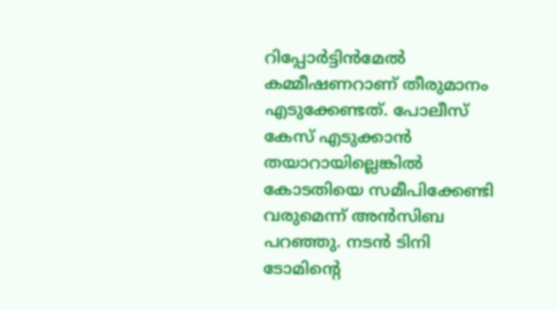റിപ്പോര്‍ട്ടിന്‍മേല്‍ കമ്മീഷണറാണ് തീരുമാനം എടുക്കേണ്ടത്. പോലീസ് കേസ് എടുക്കാന്‍ തയാറായില്ലെങ്കില്‍ കോടതിയെ സമീപിക്കേണ്ടി വരുമെന്ന് അന്‍സിബ പറഞ്ഞു. നടന്‍ ടിനി ടോമിന്റെ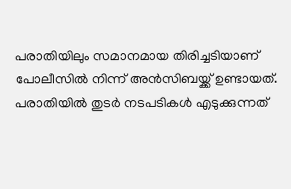പരാതിയിലും സമാനമായ തിരിച്ചടിയാണ് പോലീസില്‍ നിന്ന് അന്‍സിബയ്ക്ക് ഉണ്ടായത്. പരാതിയില്‍ തുടര്‍ നടപടികള്‍ എടുക്കുന്നത്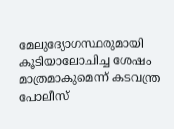മേലുദ്യോഗസ്ഥരുമായി കൂടിയാലോചിച്ച ശേഷം മാത്രമാകുമെന്ന് കടവന്ത്ര പോലീസ്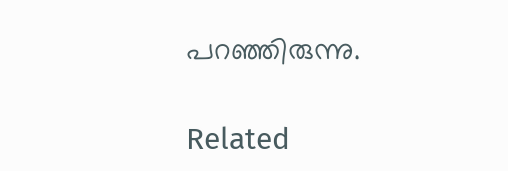പറഞ്ഞിരുന്നു.

Related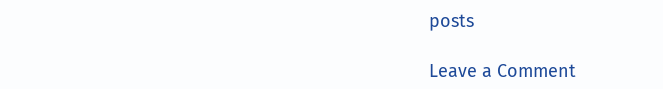posts

Leave a Comment